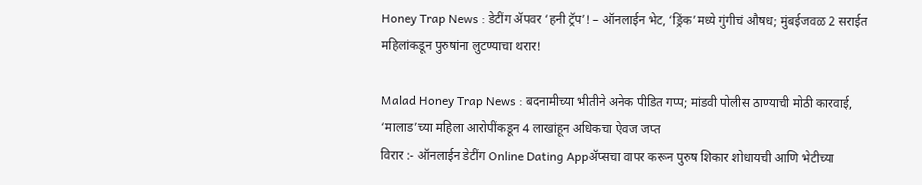Honey Trap News : डेटींग ॲपवर ‘हनी ट्रॅप’! – ऑनलाईन भेट, ‘ड्रिंक’मध्ये गुंगीचं औषध; मुंबईजवळ 2 सराईत महिलांकडून पुरुषांना लुटण्याचा थरार!

Malad Honey Trap News : बदनामीच्या भीतीने अनेक पीडित गप्प; मांडवी पोलीस ठाण्याची मोठी कारवाई, ‘मालाड’च्या महिला आरोपींकडून 4 लाखांहून अधिकचा ऐवज जप्त
विरार :- ऑनलाईन डेटींग Online Dating Appॲप्सचा वापर करून पुरुष शिकार शोधायची आणि भेटीच्या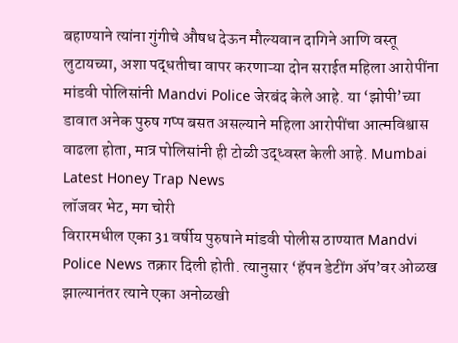बहाण्याने त्यांना गुंगीचे औषध देऊन मौल्यवान दागिने आणि वस्तू लुटायच्या, अशा पद्धतीचा वापर करणाऱ्या दोन सराईत महिला आरोपींना मांडवी पोलिसांनी Mandvi Police जेरबंद केले आहे. या ‘झोपी’च्या डावात अनेक पुरुष गप्प बसत असल्याने महिला आरोपींचा आत्मविश्वास वाढला होता, मात्र पोलिसांनी ही टोळी उद्ध्वस्त केली आहे. Mumbai Latest Honey Trap News
लॉजवर भेट, मग चोरी
विरारमधील एका 31 वर्षीय पुरुषाने मांडवी पोलीस ठाण्यात Mandvi Police News तक्रार दिली होती. त्यानुसार ‘हॅपन डेटींग ॲप’वर ओळख झाल्यानंतर त्याने एका अनोळखी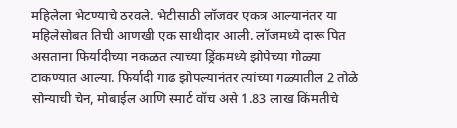महिलेला भेटण्याचे ठरवले. भेटीसाठी लॉजवर एकत्र आल्यानंतर या महिलेसोबत तिची आणखी एक साथीदार आली. लॉजमध्ये दारू पित असताना फिर्यादीच्या नकळत त्याच्या ड्रिंकमध्ये झोपेच्या गोळ्या टाकण्यात आल्या. फिर्यादी गाढ झोपल्यानंतर त्यांच्या गळ्यातील 2 तोळे सोन्याची चेन, मोबाईल आणि स्मार्ट वॉच असे 1.83 लाख किंमतीचे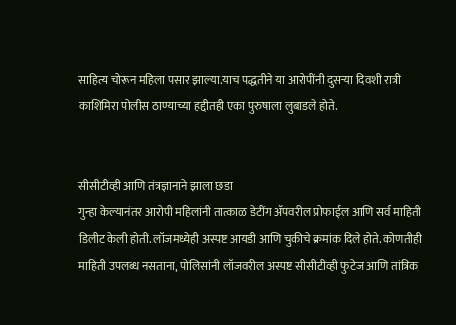साहित्य चोरून महिला पसार झाल्या.याच पद्धतीने या आरोपींनी दुसऱ्या दिवशी रात्री काशिमिरा पोलीस ठाण्याच्या हद्दीतही एका पुरुषाला लुबाडले होते.


सीसीटीव्ही आणि तंत्रज्ञानाने झाला छडा
गुन्हा केल्यानंतर आरोपी महिलांनी तात्काळ डेटींग ॲपवरील प्रोफाईल आणि सर्व माहिती डिलीट केली होती. लॉजमध्येही अस्पष्ट आयडी आणि चुकीचे क्रमांक दिले होते. कोणतीही माहिती उपलब्ध नसताना, पोलिसांनी लॉजवरील अस्पष्ट सीसीटीव्ही फुटेज आणि तांत्रिक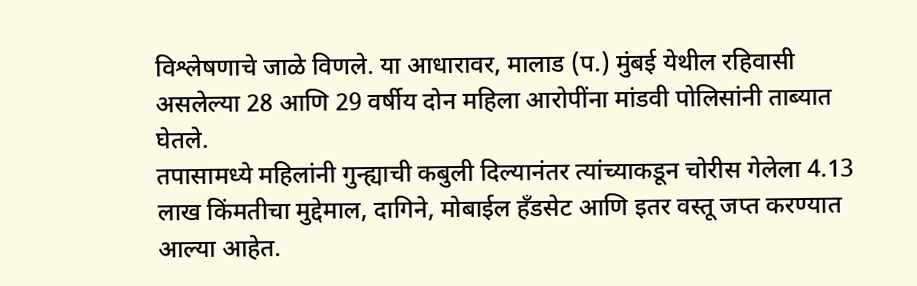विश्लेषणाचे जाळे विणले. या आधारावर, मालाड (प.) मुंबई येथील रहिवासी असलेल्या 28 आणि 29 वर्षीय दोन महिला आरोपींना मांडवी पोलिसांनी ताब्यात घेतले.
तपासामध्ये महिलांनी गुन्ह्याची कबुली दिल्यानंतर त्यांच्याकडून चोरीस गेलेला 4.13 लाख किंमतीचा मुद्देमाल, दागिने, मोबाईल हँडसेट आणि इतर वस्तू जप्त करण्यात आल्या आहेत.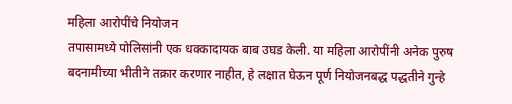महिला आरोपींचे नियोजन
तपासामध्ये पोलिसांनी एक धक्कादायक बाब उघड केली. या महिला आरोपींनी अनेक पुरुष बदनामीच्या भीतीने तक्रार करणार नाहीत, हे लक्षात घेऊन पूर्ण नियोजनबद्ध पद्धतीने गुन्हे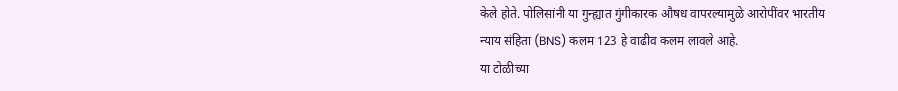केले होते. पोलिसांनी या गुन्ह्यात गुंगीकारक औषध वापरल्यामुळे आरोपींवर भारतीय न्याय संहिता (BNS) कलम 123 हे वाढीव कलम लावले आहे.
या टोळीच्या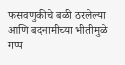फसवणुकीचे बळी ठरलेल्या आणि बदनामीच्या भीतीमुळे गप्प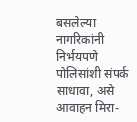बसलेल्या नागरिकांनी निर्भयपणे पोलिसांशी संपर्क साधावा, असे आवाहन मिरा-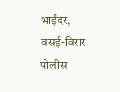भाईंदर, वसई-विरार पोलीस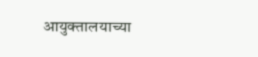आयुक्तालयाच्या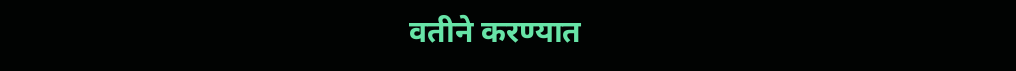वतीने करण्यात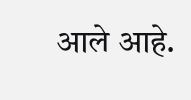आले आहे.